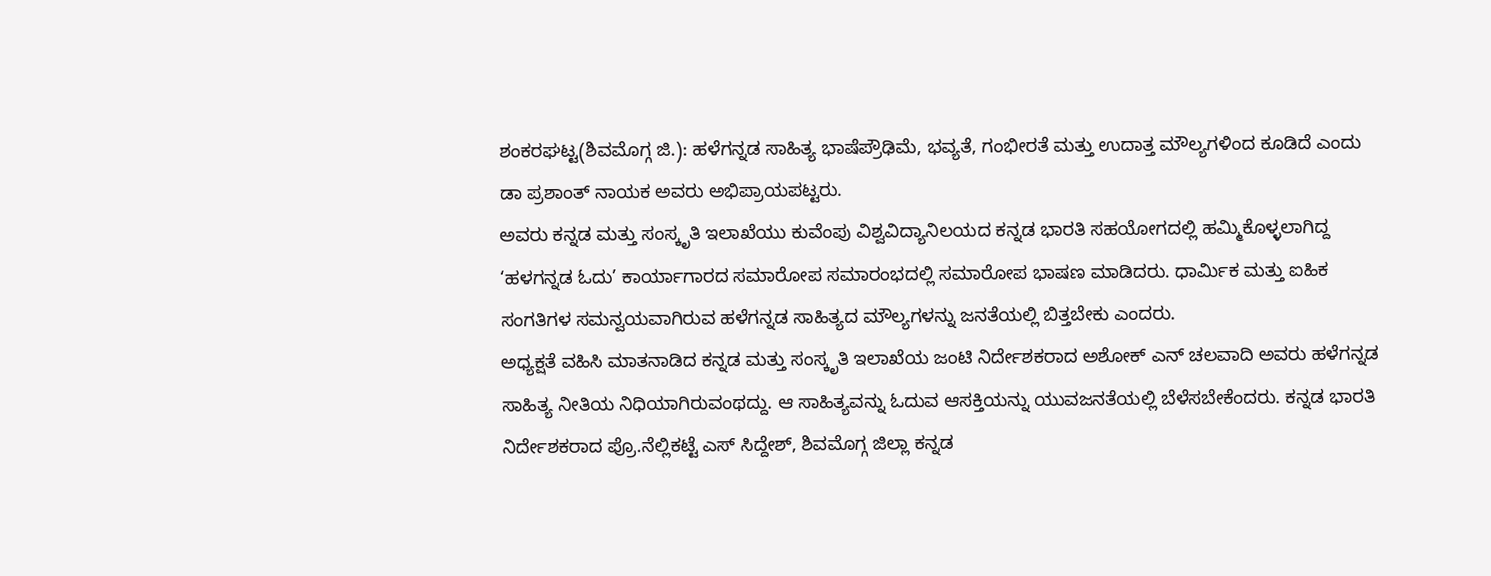ಶಂಕರಘಟ್ಟ(ಶಿವಮೊಗ್ಗ ಜಿ.): ಹಳೆಗನ್ನಡ ಸಾಹಿತ್ಯ ಭಾಷೆಪ್ರೌಢಿಮೆ, ಭವ್ಯತೆ, ಗಂಭೀರತೆ ಮತ್ತು ಉದಾತ್ತ ಮೌಲ್ಯಗಳಿಂದ ಕೂಡಿದೆ ಎಂದು ಡಾ ಪ್ರಶಾಂತ್ ನಾಯಕ ಅವರು ಅಭಿಪ್ರಾಯಪಟ್ಟರು.
ಅವರು ಕನ್ನಡ ಮತ್ತು ಸಂಸ್ಕೃತಿ ಇಲಾಖೆಯು ಕುವೆಂಪು ವಿಶ್ವವಿದ್ಯಾನಿಲಯದ ಕನ್ನಡ ಭಾರತಿ ಸಹಯೋಗದಲ್ಲಿ ಹಮ್ಮಿಕೊಳ್ಳಲಾಗಿದ್ದ ‘ಹಳಗನ್ನಡ ಓದು’ ಕಾರ್ಯಾಗಾರದ ಸಮಾರೋಪ ಸಮಾರಂಭದಲ್ಲಿ ಸಮಾರೋಪ ಭಾಷಣ ಮಾಡಿದರು. ಧಾರ್ಮಿಕ ಮತ್ತು ಐಹಿಕ ಸಂಗತಿಗಳ ಸಮನ್ವಯವಾಗಿರುವ ಹಳೆಗನ್ನಡ ಸಾಹಿತ್ಯದ ಮೌಲ್ಯಗಳನ್ನು ಜನತೆಯಲ್ಲಿ ಬಿತ್ತಬೇಕು ಎಂದರು.
ಅಧ್ಯಕ್ಷತೆ ವಹಿಸಿ ಮಾತನಾಡಿದ ಕನ್ನಡ ಮತ್ತು ಸಂಸ್ಕೃತಿ ಇಲಾಖೆಯ ಜಂಟಿ ನಿರ್ದೇಶಕರಾದ ಅಶೋಕ್ ಎನ್ ಚಲವಾದಿ ಅವರು ಹಳೆಗನ್ನಡ ಸಾಹಿತ್ಯ ನೀತಿಯ ನಿಧಿಯಾಗಿರುವಂಥದ್ದು. ಆ ಸಾಹಿತ್ಯವನ್ನು ಓದುವ ಆಸಕ್ತಿಯನ್ನು ಯುವಜನತೆಯಲ್ಲಿ ಬೆಳೆಸಬೇಕೆಂದರು. ಕನ್ನಡ ಭಾರತಿ ನಿರ್ದೇಶಕರಾದ ಪ್ರೊ.ನೆಲ್ಲಿಕಟ್ಟೆ ಎಸ್ ಸಿದ್ದೇಶ್, ಶಿವಮೊಗ್ಗ ಜಿಲ್ಲಾ ಕನ್ನಡ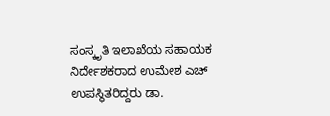ಸಂಸ್ಕೃತಿ ಇಲಾಖೆಯ ಸಹಾಯಕ ನಿರ್ದೇಶಕರಾದ ಉಮೇಶ ಎಚ್ ಉಪಸ್ಥಿತರಿದ್ದರು ಡಾ.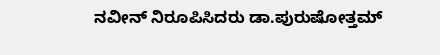ನವೀನ್ ನಿರೂಪಿಸಿದರು ಡಾ.ಪುರುಷೋತ್ತಮ್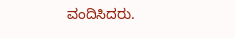ವಂದಿಸಿದರು.